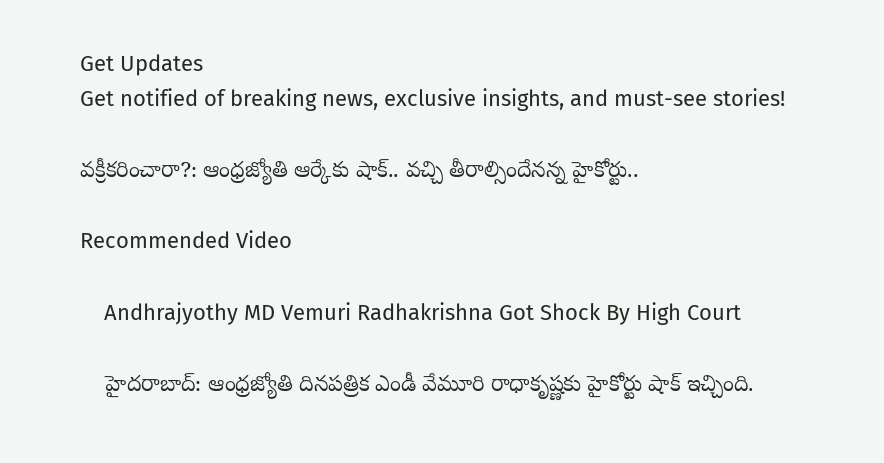Get Updates
Get notified of breaking news, exclusive insights, and must-see stories!

వక్రీకరించారా?: ఆంధ్రజ్యోతి ఆర్కేకు షాక్.. వచ్చి తీరాల్సిందేనన్న హైకోర్టు..

Recommended Video

    Andhrajyothy MD Vemuri Radhakrishna Got Shock By High Court

    హైదరాబాద్: ఆంధ్రజ్యోతి దినపత్రిక ఎండీ వేమూరి రాధాకృష్ణకు హైకోర్టు షాక్ ఇచ్చింది.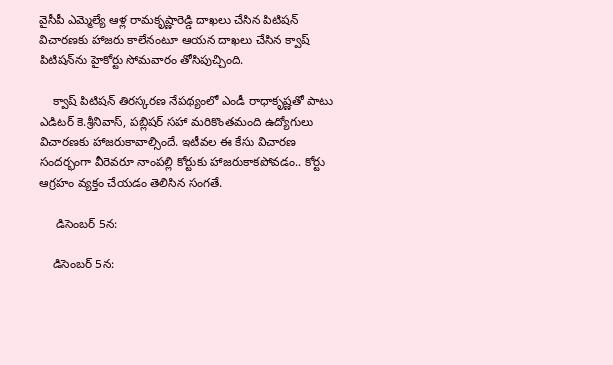వైసీపీ ఎమ్మెల్యే ఆళ్ల రామకృష్ణారెడ్డి దాఖలు చేసిన పిటిషన్ విచారణకు హాజరు కాలేనంటూ ఆయన దాఖలు చేసిన క్వాష్ పిటిషన్‌ను హైకోర్టు సోమవారం తోసిపుచ్చింది.

    క్వాష్ పిటిషన్ తిరస్కరణ నేపథ్యంలో ఎండీ రాధాకృష్ణతో పాటు ఎడిటర్ కె.శ్రీనివాస్, పబ్లిషర్ సహా మరికొంతమంది ఉద్యోగులు విచారణకు హాజరుకావాల్సిందే. ఇటీవల ఈ కేసు విచారణ సందర్భంగా వీరెవరూ నాంపల్లి కోర్టుకు హాజరుకాకపోవడం.. కోర్టు ఆగ్రహం వ్యక్తం చేయడం తెలిసిన సంగతే.

     డిసెంబర్ 5న:

    డిసెంబర్ 5న: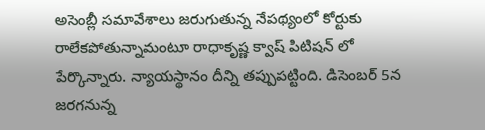అసెంబ్లీ సమావేశాలు జరుగుతున్న నేపథ్యంలో కోర్టుకు రాలేకపోతున్నామంటూ రాధాకృష్ణ క్వాష్ పిటిషన్ లో పేర్కొన్నారు. న్యాయస్థానం దీన్ని తప్పుపట్టింది. డిసెంబర్ 5న జరగనున్న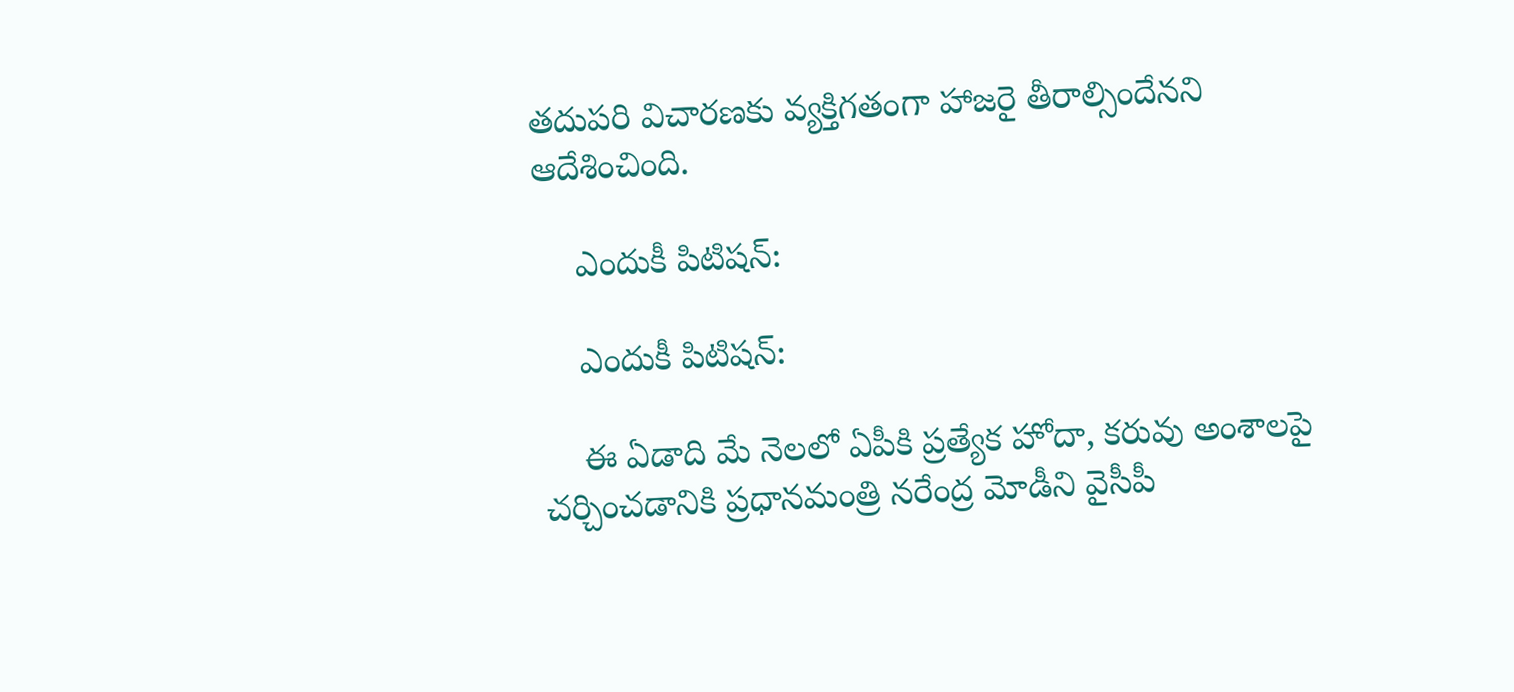తదుపరి విచారణకు వ్యక్తిగతంగా హాజరై తీరాల్సిందేనని ఆదేశించింది.

    ఎందుకీ పిటిషన్:

    ఎందుకీ పిటిషన్:

    ఈ ఏడాది మే నెలలో ఏపీకి ప్రత్యేక హోదా, కరువు అంశాలపై చర్చించడానికి ప్రధానమంత్రి నరేంద్ర మోడీని వైసీపీ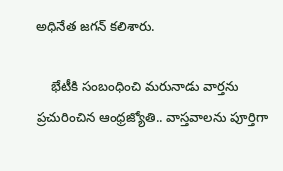అధినేత జగన్ కలిశారు.

    భేటీకి సంబంధించి మరునాడు వార్తను ప్రచురించిన ఆంధ్రజ్యోతి.. వాస్తవాలను పూర్తిగా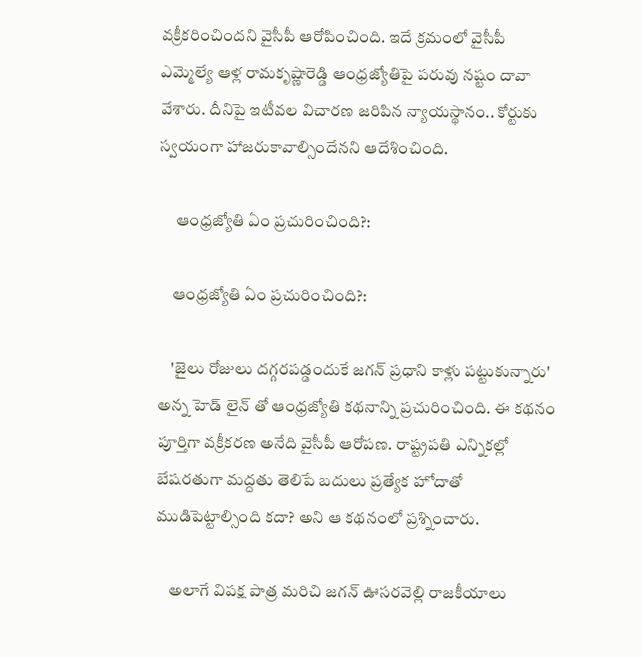వక్రీకరించిందని వైసీపీ ఆరోపించింది. ఇదే క్రమంలో వైసీపీ ఎమ్మెల్యే ఆళ్ల రామకృష్ణారెడ్డి ఆంధ్రజ్యోతిపై పరువు నష్టం దావా వేశారు. దీనిపై ఇటీవల విచారణ జరిపిన న్యాయస్థానం.. కోర్టుకు స్వయంగా హాజరుకావాల్సిందేనని ఆదేశించింది.

     ఆంధ్రజ్యోతి ఏం ప్రచురించింది?:

    ఆంధ్రజ్యోతి ఏం ప్రచురించింది?:

    'జైలు రోజులు దగ్గరపడ్డందుకే జగన్ ప్రధాని కాళ్లు పట్టుకున్నారు' అన్న హెడ్ లైన్ తో ఆంధ్రజ్యోతి కథనాన్ని ప్రచురించింది. ఈ కథనం పూర్తిగా వక్రీకరణ అనేది వైసీపీ ఆరోపణ. రాష్ట్రపతి ఎన్నికల్లో బేషరతుగా మద్దతు తెలిపే బదులు ప్రత్యేక హోదాతో ముడిపెట్టాల్సింది కదా? అని ఆ కథనంలో ప్రశ్నించారు.

    అలాగే విపక్ష పాత్ర మరిచి జగన్ ఊసరవెల్లి రాజకీయాలు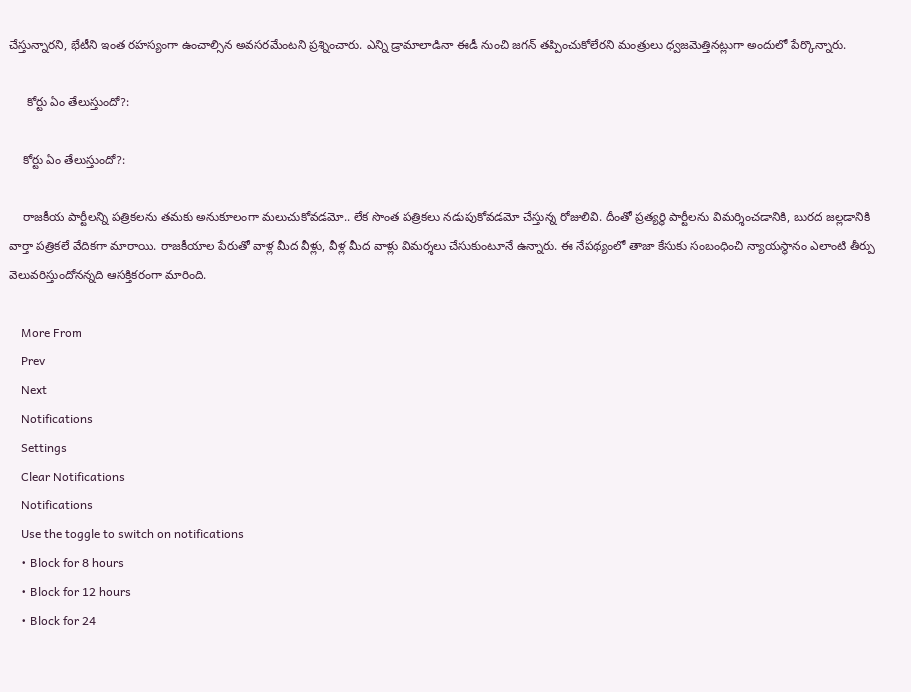చేస్తున్నారని, భేటీని ఇంత రహస్యంగా ఉంచాల్సిన అవసరమేంటని ప్రశ్నించారు. ఎన్ని డ్రామాలాడినా ఈడీ నుంచి జగన్ తప్పించుకోలేరని మంత్రులు ధ్వజమెత్తినట్లుగా అందులో పేర్కొన్నారు.

     కోర్టు ఏం తేలుస్తుందో?:

    కోర్టు ఏం తేలుస్తుందో?:

    రాజకీయ పార్టీలన్ని పత్రికలను తమకు అనుకూలంగా మలుచుకోవడమో.. లేక సొంత పత్రికలు నడుపుకోవడమో చేస్తున్న రోజులివి. దీంతో ప్రత్యర్థి పార్టీలను విమర్శించడానికి, బురద జల్లడానికి వార్తా పత్రికలే వేదికగా మారాయి. రాజకీయాల పేరుతో వాళ్ల మీద వీళ్లు, వీళ్ల మీద వాళ్లు విమర్శలు చేసుకుంటూనే ఉన్నారు. ఈ నేపథ్యంలో తాజా కేసుకు సంబంధించి న్యాయస్థానం ఎలాంటి తీర్పు వెలువరిస్తుందోనన్నది ఆసక్తికరంగా మారింది.

    More From
    Prev
    Next
    Notifications
    Settings
    Clear Notifications
    Notifications
    Use the toggle to switch on notifications
    • Block for 8 hours
    • Block for 12 hours
    • Block for 24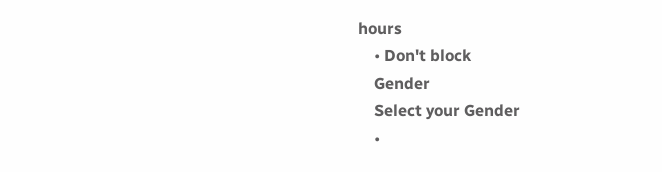hours
    • Don't block
    Gender
    Select your Gender
    •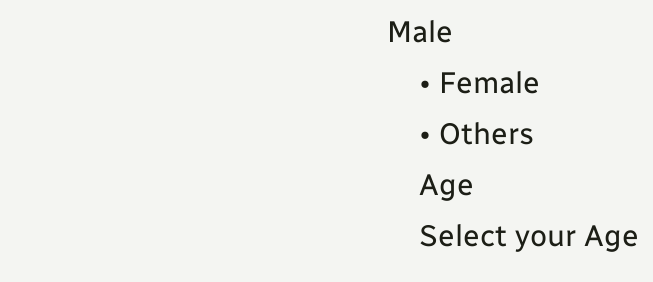Male
    • Female
    • Others
    Age
    Select your Age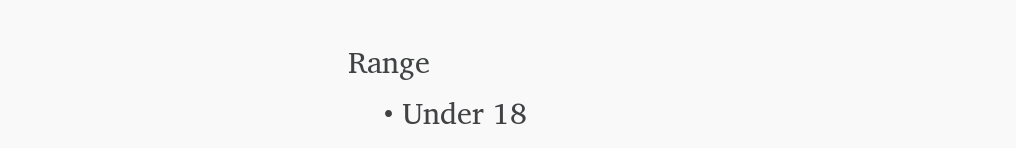Range
    • Under 18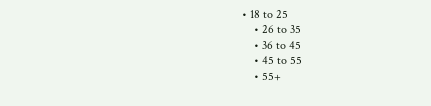• 18 to 25
    • 26 to 35
    • 36 to 45
    • 45 to 55
    • 55+